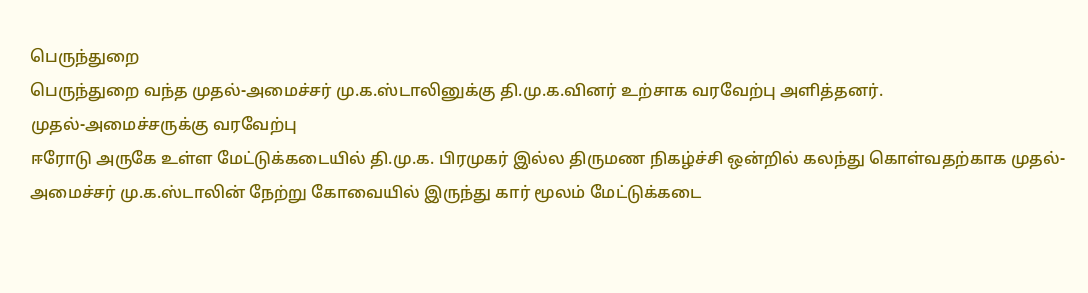பெருந்துறை
பெருந்துறை வந்த முதல்-அமைச்சர் மு.க.ஸ்டாலினுக்கு தி.மு.க.வினர் உற்சாக வரவேற்பு அளித்தனர்.
முதல்-அமைச்சருக்கு வரவேற்பு
ஈரோடு அருகே உள்ள மேட்டுக்கடையில் தி.மு.க. பிரமுகர் இல்ல திருமண நிகழ்ச்சி ஒன்றில் கலந்து கொள்வதற்காக முதல்-அமைச்சர் மு.க.ஸ்டாலின் நேற்று கோவையில் இருந்து கார் மூலம் மேட்டுக்கடை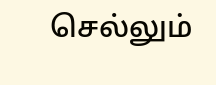செல்லும்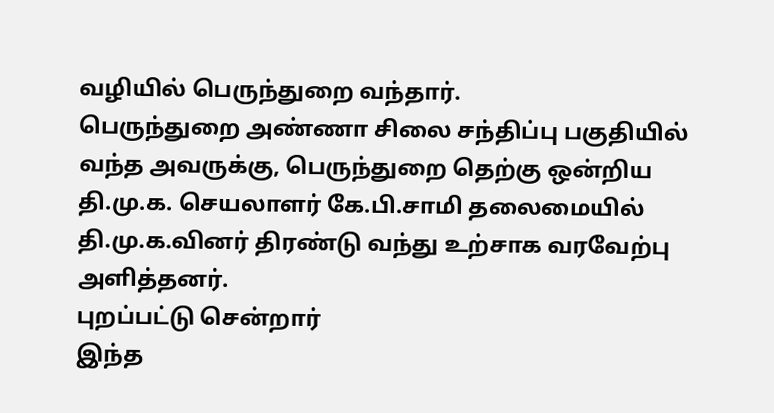வழியில் பெருந்துறை வந்தார்.
பெருந்துறை அண்ணா சிலை சந்திப்பு பகுதியில் வந்த அவருக்கு, பெருந்துறை தெற்கு ஒன்றிய தி.மு.க. செயலாளர் கே.பி.சாமி தலைமையில் தி.மு.க.வினர் திரண்டு வந்து உற்சாக வரவேற்பு அளித்தனர்.
புறப்பட்டு சென்றார்
இந்த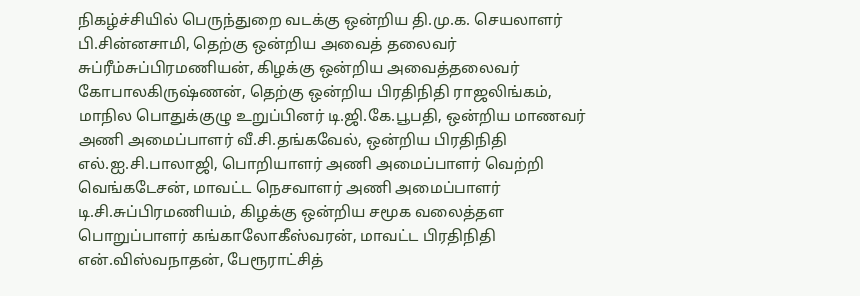நிகழ்ச்சியில் பெருந்துறை வடக்கு ஒன்றிய தி.மு.க. செயலாளர் பி.சின்னசாமி, தெற்கு ஒன்றிய அவைத் தலைவர் சுப்ரீம்சுப்பிரமணியன், கிழக்கு ஒன்றிய அவைத்தலைவர் கோபாலகிருஷ்ணன், தெற்கு ஒன்றிய பிரதிநிதி ராஜலிங்கம், மாநில பொதுக்குழு உறுப்பினர் டி.ஜி.கே.பூபதி, ஒன்றிய மாணவர் அணி அமைப்பாளர் வீ.சி.தங்கவேல், ஒன்றிய பிரதிநிதி எல்.ஐ.சி.பாலாஜி, பொறியாளர் அணி அமைப்பாளர் வெற்றி வெங்கடேசன், மாவட்ட நெசவாளர் அணி அமைப்பாளர் டி.சி.சுப்பிரமணியம், கிழக்கு ஒன்றிய சமூக வலைத்தள பொறுப்பாளர் கங்காலோகீஸ்வரன், மாவட்ட பிரதிநிதி என்.விஸ்வநாதன், பேரூராட்சித்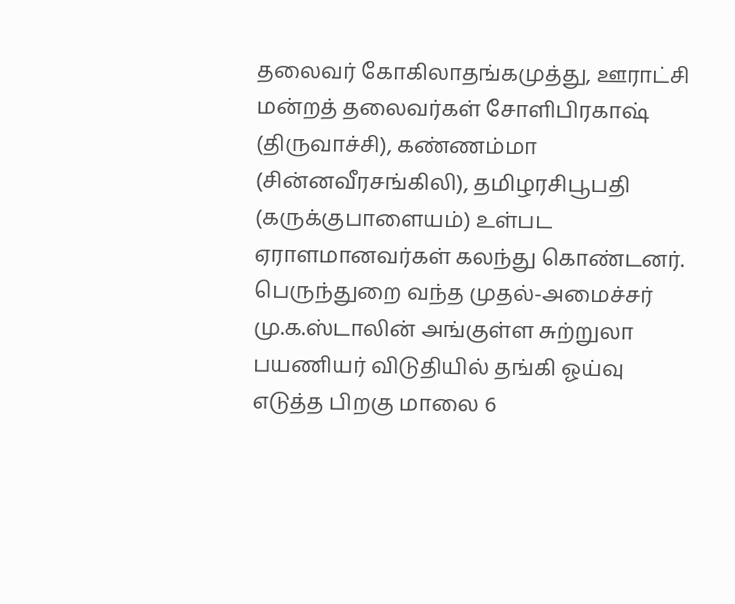தலைவர் கோகிலாதங்கமுத்து, ஊராட்சி மன்றத் தலைவர்கள் சோளிபிரகாஷ் (திருவாச்சி), கண்ணம்மா (சின்னவீரசங்கிலி), தமிழரசிபூபதி (கருக்குபாளையம்) உள்பட ஏராளமானவர்கள் கலந்து கொண்டனர்.
பெருந்துறை வந்த முதல்-அமைச்சர் மு.க.ஸ்டாலின் அங்குள்ள சுற்றுலா பயணியர் விடுதியில் தங்கி ஓய்வு எடுத்த பிறகு மாலை 6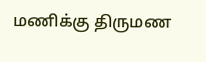மணிக்கு திருமண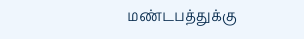மண்டபத்துக்கு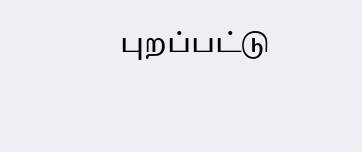புறப்பட்டு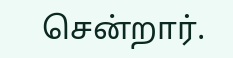சென்றார்.